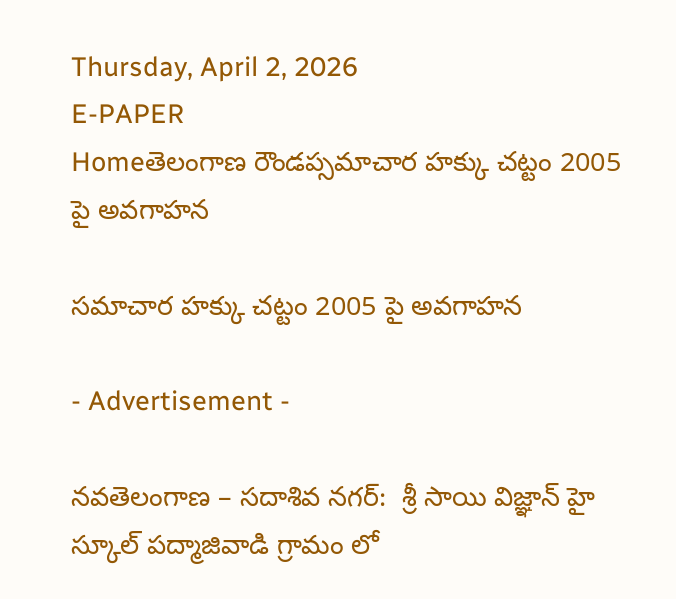Thursday, April 2, 2026
E-PAPER
Homeతెలంగాణ రౌండప్సమాచార హక్కు చట్టం 2005 పై అవగాహన

సమాచార హక్కు చట్టం 2005 పై అవగాహన

- Advertisement -

నవతెలంగాణ – సదాశివ నగర్:  శ్రీ సాయి విజ్ఞాన్ హై స్కూల్ పద్మాజివాడి గ్రామం లో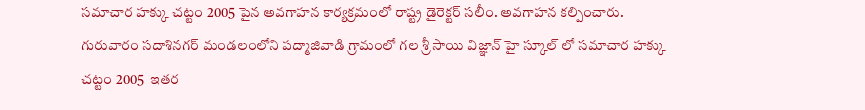సమాచార హక్కు చట్టం 2005 పైన అవగాహన కార్యక్రమంలో రాష్ట్ర డైరెక్టర్ సలీం. అవగాహన కల్పించారు. గురువారం సదాశినగర్ మండలంలోని పద్మాజివాడి గ్రామంలో గల శ్రీ సాయి విజ్ఞాన్ హై స్కూల్ లో సమాచార హక్కు చట్టం 2005  ఇతర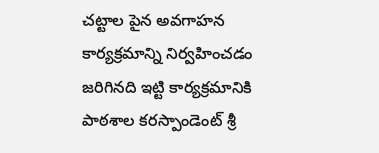చట్టాల పైన అవగాహన కార్యక్రమాన్ని నిర్వహించడం జరిగినది ఇట్టి కార్యక్రమానికి పాఠశాల కరస్పాండెంట్ శ్రీ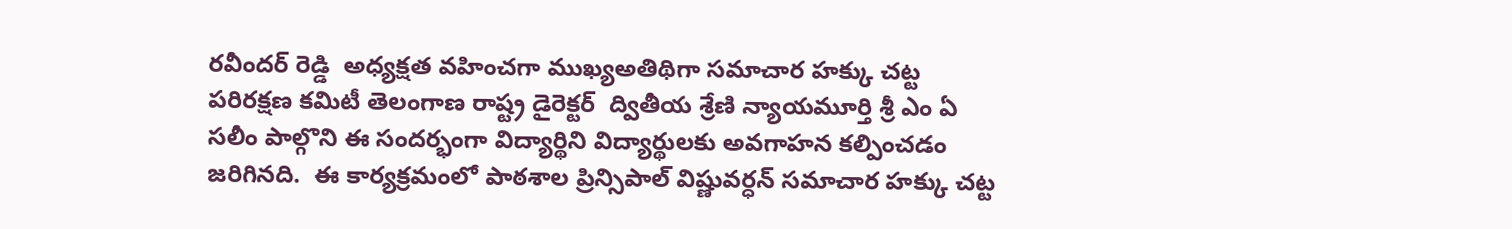రవీందర్ రెడ్డి  అధ్యక్షత వహించగా ముఖ్యఅతిథిగా సమాచార హక్కు చట్ట పరిరక్షణ కమిటీ తెలంగాణ రాష్ట్ర డైరెక్టర్  ద్వితీయ శ్రేణి న్యాయమూర్తి శ్రీ ఎం ఏ  సలీం పాల్గొని ఈ సందర్భంగా విద్యార్థిని విద్యార్థులకు అవగాహన కల్పించడం జరిగినది.  ఈ కార్యక్రమంలో పాఠశాల ప్రిన్సిపాల్ విష్ణువర్ధన్ సమాచార హక్కు చట్ట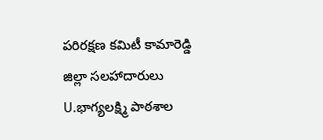పరిరక్షణ కమిటీ కామారెడ్డి జిల్లా సలహాదారులు U.భాగ్యలక్ష్మి పాఠశాల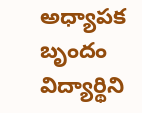అధ్యాపక బృందం  విద్యార్థిని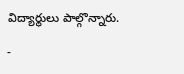విద్యార్థులు పాల్గొన్నారు.

-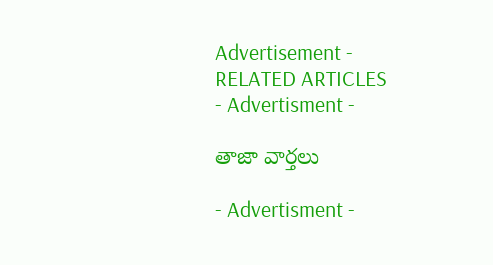Advertisement -
RELATED ARTICLES
- Advertisment -

తాజా వార్తలు

- Advertisment -